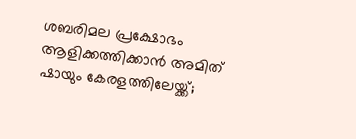ശബരിമല പ്രക്ഷോഭം ആളിക്കത്തിക്കാന്‍ അമിത് ഷായും കേരളത്തിലേയ്ക്ക്;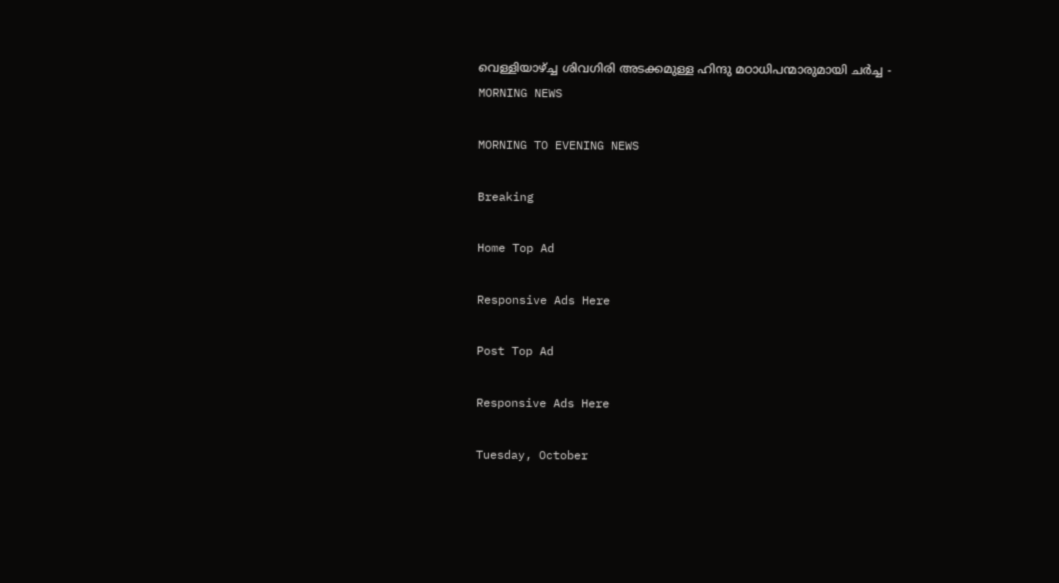വെള്ളിയാഴ്ച്ച ശിവഗിരി അടക്കമുള്ള ഹിന്ദു മഠാധിപന്മാരുമായി ചര്‍ച്ച - MORNING NEWS

MORNING TO EVENING NEWS

Breaking

Home Top Ad

Responsive Ads Here

Post Top Ad

Responsive Ads Here

Tuesday, October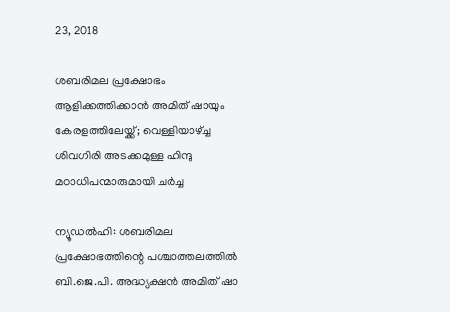23, 2018

ശബരിമല പ്രക്ഷോഭം ആളിക്കത്തിക്കാന്‍ അമിത് ഷായും കേരളത്തിലേയ്ക്ക്; വെള്ളിയാഴ്ച്ച ശിവഗിരി അടക്കമുള്ള ഹിന്ദു മഠാധിപന്മാരുമായി ചര്‍ച്ച

ന്യൂഡല്‍ഹി: ശബരിമല പ്രക്ഷോഭത്തിന്റെ പശ്ചാത്തലത്തില്‍ ബി.ജെ.പി. അദ്ധ്യക്ഷന്‍ അമിത് ഷാ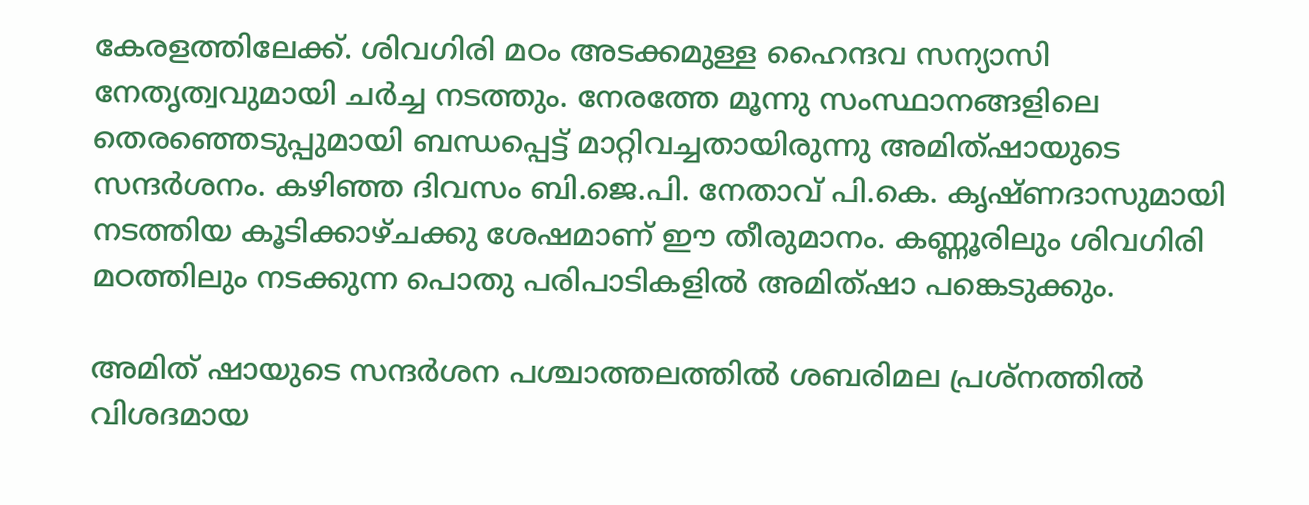കേരളത്തിലേക്ക്. ശിവഗിരി മഠം അടക്കമുള്ള ഹൈന്ദവ സന്യാസി നേതൃത്വവുമായി ചര്‍ച്ച നടത്തും. നേരത്തേ മൂന്നു സംസ്ഥാനങ്ങളിലെ തെരഞ്ഞെടുപ്പുമായി ബന്ധപ്പെട്ട് മാറ്റിവച്ചതായിരുന്നു അമിത്ഷായുടെ സന്ദര്‍ശനം. കഴിഞ്ഞ ദിവസം ബി.ജെ.പി. നേതാവ് പി.കെ. കൃഷ്ണദാസുമായി നടത്തിയ കൂടിക്കാഴ്ചക്കു ശേഷമാണ് ഈ തീരുമാനം. കണ്ണൂരിലും ശിവഗിരി മഠത്തിലും നടക്കുന്ന പൊതു പരിപാടികളില്‍ അമിത്ഷാ പങ്കെടുക്കും.

അമിത് ഷായുടെ സന്ദര്‍ശന പശ്ചാത്തലത്തില്‍ ശബരിമല പ്രശ്‌നത്തില്‍ വിശദമായ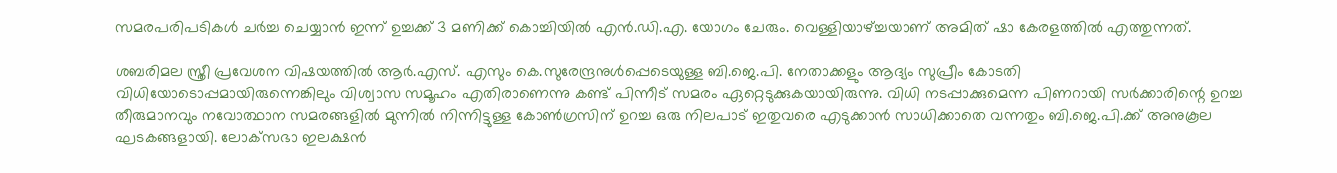സമരപരിപടികള്‍ ചര്‍ച്ച ചെയ്യാന്‍ ഇന്ന് ഉച്ചക്ക് 3 മണിക്ക് കൊച്ചിയില്‍ എന്‍.ഡി.എ. യോഗം ചേരും. വെള്ളിയാഴ്ച്ചയാണ് അമിത് ഷാ കേരളത്തില്‍ എത്തുന്നത്.

ശബരിമല സ്ത്രീ പ്രവേശന വിഷയത്തില്‍ ആര്‍.എസ്. എസും കെ.സുരേന്ദ്രനുള്‍പ്പെടെയുള്ള ബി.ജെ.പി. നേതാക്കളും ആദ്യം സുപ്രീം കോടതി വിധിയോടൊപ്പമായിരുന്നെങ്കിലും വിശ്വാസ സമൂഹം എതിരാണെന്നു കണ്ട് പിന്നീട് സമരം ഏറ്റെടുക്കുകയായിരുന്നു. വിധി നടപ്പാക്കുമെന്ന പിണറായി സര്‍ക്കാരിന്റെ ഉറച്ച തീരുമാനവും നവോത്ഥാന സമരങ്ങളില്‍ മുന്നില്‍ നിന്നിട്ടുള്ള കോണ്‍ഗ്രസിന് ഉറച്ച ഒരു നിലപാട് ഇതുവരെ എടുക്കാന്‍ സാധിക്കാതെ വന്നതും ബി.ജെ.പി.ക്ക് അനുകൂല ഘടകങ്ങളായി. ലോക്‌സഭാ ഇലക്ഷന്‍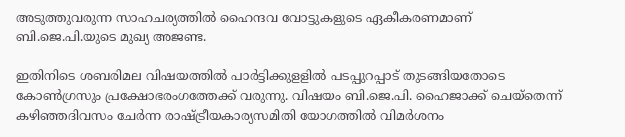അടുത്തുവരുന്ന സാഹചര്യത്തില്‍ ഹൈന്ദവ വോട്ടുകളുടെ ഏകീകരണമാണ് ബി.ജെ.പി.യുടെ മുഖ്യ അജണ്ട.

ഇതിനിടെ ശബരിമല വിഷയത്തില്‍ പാര്‍ട്ടിക്കുളളില്‍ പടപ്പുറപ്പാട് തുടങ്ങിയതോടെ കോണ്‍ഗ്രസും പ്രക്ഷോഭരംഗത്തേക്ക് വരുന്നു. വിഷയം ബി.ജെ.പി. ഹൈജാക്ക് ചെയ്‌തെന്ന് കഴിഞ്ഞദിവസം ചേര്‍ന്ന രാഷ്ട്രീയകാര്യസമിതി യോഗത്തില്‍ വിമര്‍ശനം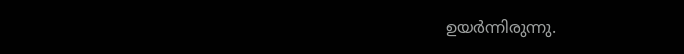ഉയര്‍ന്നിരുന്നു.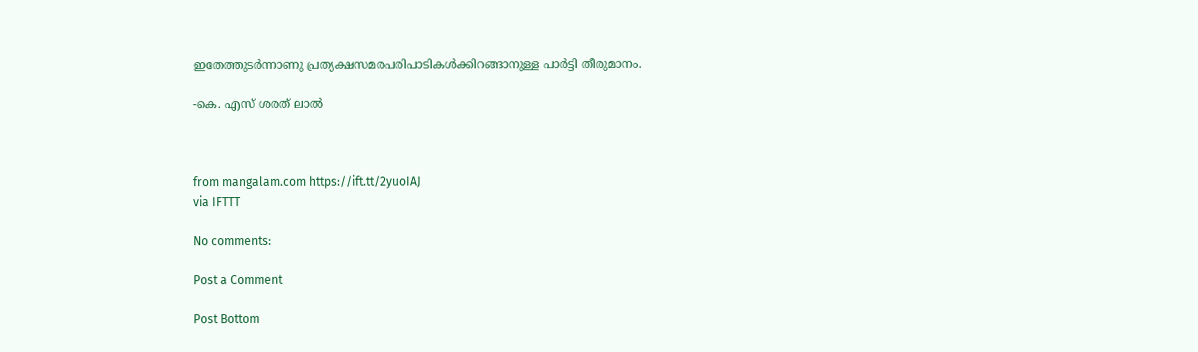ഇതേത്തുടര്‍ന്നാണു പ്രത്യക്ഷസമരപരിപാടികള്‍ക്കിറങ്ങാനുള്ള പാര്‍ട്ടി തീരുമാനം.

-കെ. എസ് ശരത് ലാല്‍



from mangalam.com https://ift.tt/2yuoIAJ
via IFTTT

No comments:

Post a Comment

Post Bottom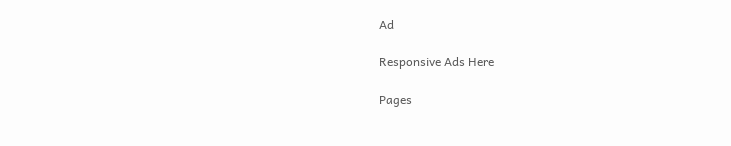Ad

Responsive Ads Here

Pages